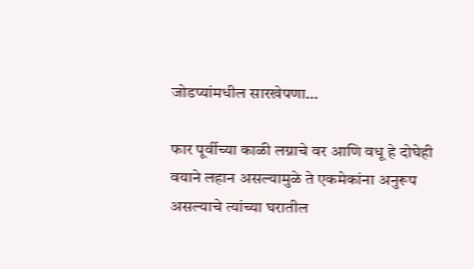जोडप्यांमधील सारखेपणा…

फार पूर्वीच्या काळी लग्नाचे वर आणि वधू हे दोघेही वयाने लहान असल्यामुळे ते एकमेकांना अनुरूप असल्याचे त्यांच्या घरातील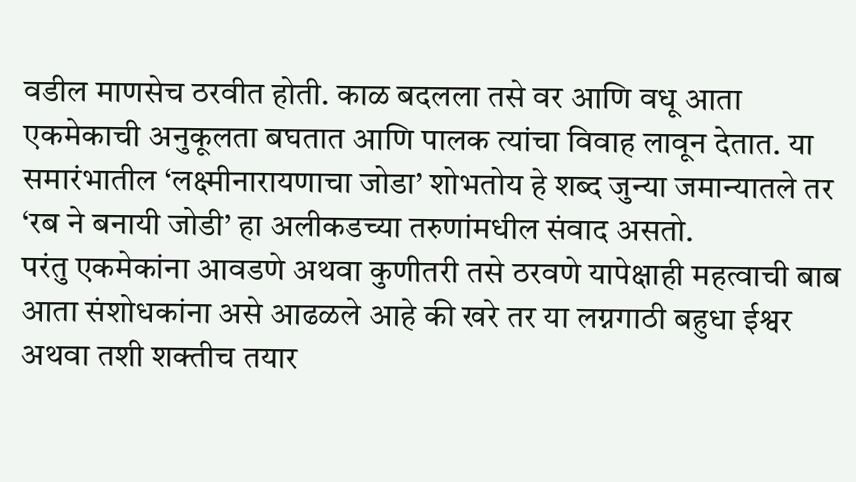वडील माणसेच ठरवीत होती. काळ बदलला तसे वर आणि वधू आता एकमेकाची अनुकूलता बघतात आणि पालक त्यांचा विवाह लावून देतात. या समारंभातील ‘लक्ष्मीनारायणाचा जोडा’ शोभतोय हे शब्द जुन्या जमान्यातले तर ‘रब ने बनायी जोडी’ हा अलीकडच्या तरुणांमधील संवाद असतो.
परंतु एकमेकांना आवडणे अथवा कुणीतरी तसे ठरवणे यापेक्षाही महत्वाची बाब आता संशोधकांना असे आढळले आहे की खरे तर या लग्नगाठी बहुधा ईश्वर अथवा तशी शक्तीच तयार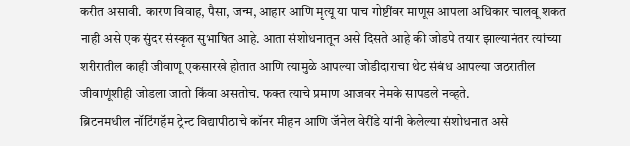करीत असावी. कारण विवाह, पैसा, जन्म, आहार आणि मृत्यू या पाच गोष्टींवर माणूस आपला अधिकार चालवू शकत नाही असे एक सुंदर संस्कृत सुभाषित आहे. आता संशोधनातून असे दिसते आहे की जोडपे तयार झाल्यानंतर त्यांच्या शरीरातील काही जीवाणू एकसारखे होतात आणि त्यामुळे आपल्या जोडीदाराचा थेट संबंध आपल्या जठरातील जीवाणूंशीही जोडला जातो किंवा असतोच. फक्त त्याचे प्रमाण आजवर नेमके सापडले नव्हते.
ब्रिटनमधील नॉटिंगहॅम ट्रेन्ट विद्यापीठाचे कॉनर मीहन आणि जॅनेल वेरींडे यांनी केलेल्या संशोधनात असे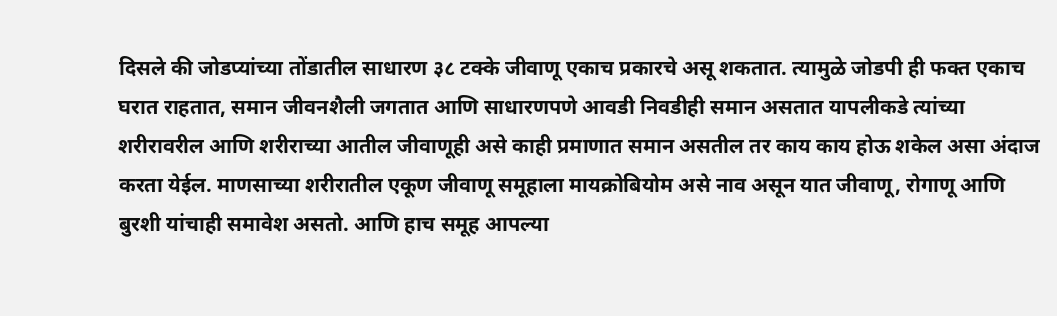दिसले की जोडप्यांच्या तोंडातील साधारण ३८ टक्के जीवाणू एकाच प्रकारचे असू शकतात. त्यामुळे जोडपी ही फक्त एकाच घरात राहतात, समान जीवनशैली जगतात आणि साधारणपणे आवडी निवडीही समान असतात यापलीकडे त्यांच्या शरीरावरील आणि शरीराच्या आतील जीवाणूही असे काही प्रमाणात समान असतील तर काय काय होऊ शकेल असा अंदाज करता येईल. माणसाच्या शरीरातील एकूण जीवाणू समूहाला मायक्रोबियोम असे नाव असून यात जीवाणू, रोगाणू आणि बुरशी यांचाही समावेश असतो. आणि हाच समूह आपल्या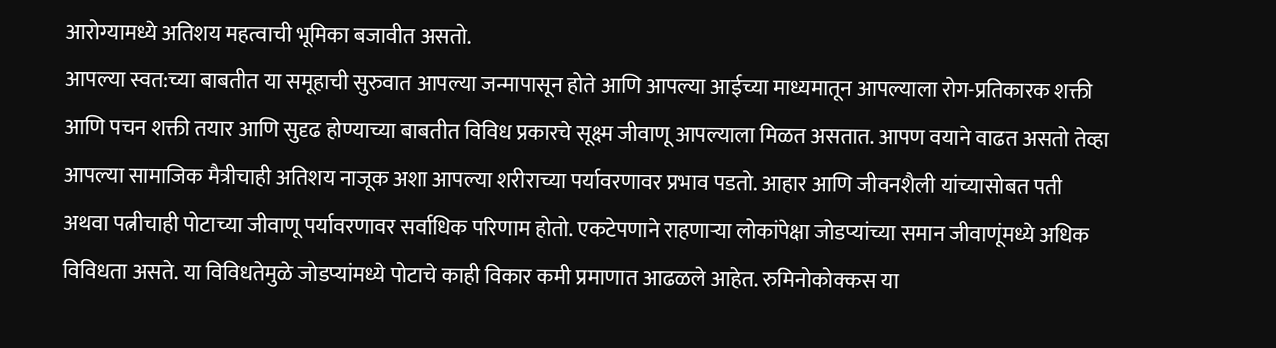आरोग्यामध्ये अतिशय महत्वाची भूमिका बजावीत असतो.
आपल्या स्वत:च्या बाबतीत या समूहाची सुरुवात आपल्या जन्मापासून होते आणि आपल्या आईच्या माध्यमातून आपल्याला रोग-प्रतिकारक शक्ती आणि पचन शक्ती तयार आणि सुदृढ होण्याच्या बाबतीत विविध प्रकारचे सूक्ष्म जीवाणू आपल्याला मिळत असतात. आपण वयाने वाढत असतो तेव्हा आपल्या सामाजिक मैत्रीचाही अतिशय नाजूक अशा आपल्या शरीराच्या पर्यावरणावर प्रभाव पडतो. आहार आणि जीवनशैली यांच्यासोबत पती अथवा पत्नीचाही पोटाच्या जीवाणू पर्यावरणावर सर्वाधिक परिणाम होतो. एकटेपणाने राहणाऱ्या लोकांपेक्षा जोडप्यांच्या समान जीवाणूंमध्ये अधिक विविधता असते. या विविधतेमुळे जोडप्यांमध्ये पोटाचे काही विकार कमी प्रमाणात आढळले आहेत. रुमिनोकोक्कस या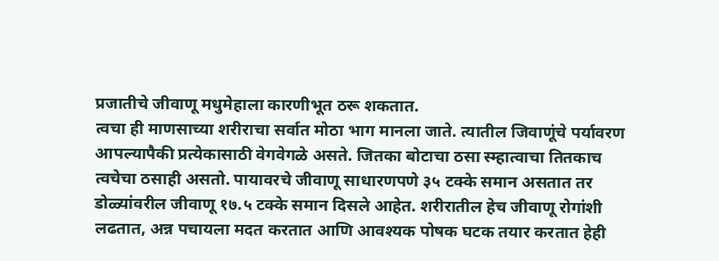प्रजातीचे जीवाणू मधुमेहाला कारणीभूत ठरू शकतात.
त्वचा ही माणसाच्या शरीराचा सर्वात मोठा भाग मानला जाते. त्यातील जिवाणूंचे पर्यावरण आपल्यापैकी प्रत्येकासाठी वेगवेगळे असते. जितका बोटाचा ठसा स्म्हात्वाचा तितकाच त्वचेचा ठसाही असतो. पायावरचे जीवाणू साधारणपणे ३५ टक्के समान असतात तर डोळ्यांवरील जीवाणू १७.५ टक्के समान दिसले आहेत. शरीरातील हेच जीवाणू रोगांशी लढतात, अन्न पचायला मदत करतात आणि आवश्यक पोषक घटक तयार करतात हेही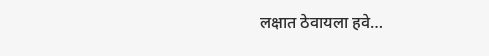लक्षात ठेवायला हवे…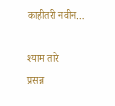काहीतरी नवीन…

श्याम तारे
प्रसन्न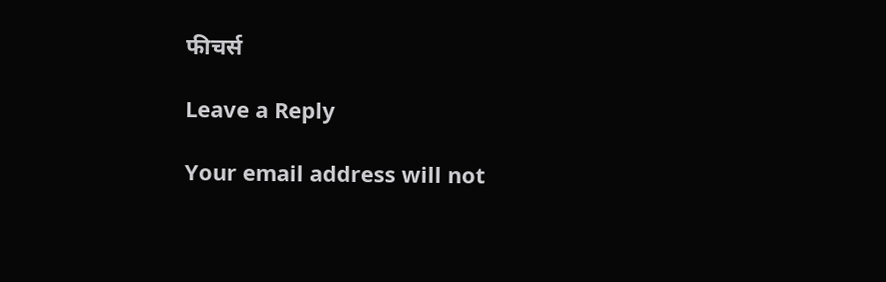फीचर्स

Leave a Reply

Your email address will not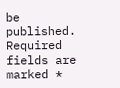be published. Required fields are marked *